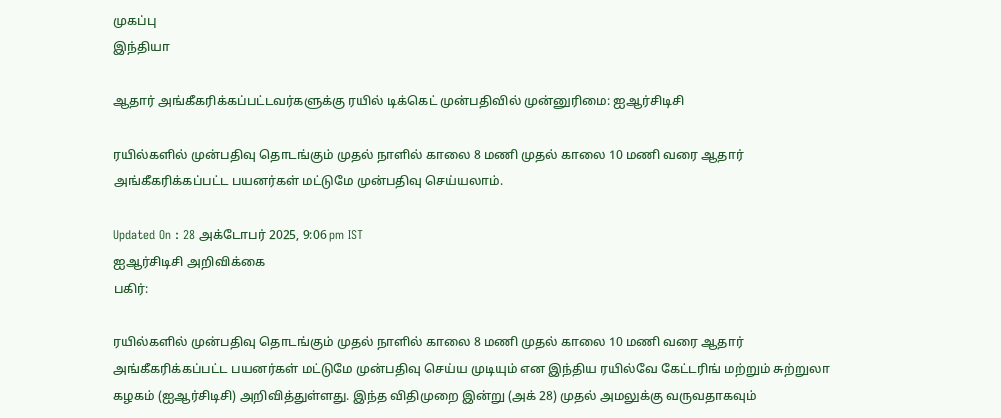முகப்பு
இந்தியா

ஆதார் அங்கீகரிக்கப்பட்டவர்களுக்கு ரயில் டிக்கெட் முன்பதிவில் முன்னுரிமை: ஐஆர்சிடிசி

ரயில்களில் முன்பதிவு தொடங்கும் முதல் நாளில் காலை 8 மணி முதல் காலை 10 மணி வரை ஆதார் அங்கீகரிக்கப்பட்ட பயனர்கள் மட்டுமே முன்பதிவு செய்யலாம்.

Updated On : 28 அக்டோபர் 2025, 9:06 pm IST
ஐஆர்சிடிசி அறிவிக்கை
பகிர்:

ரயில்களில் முன்பதிவு தொடங்கும் முதல் நாளில் காலை 8 மணி முதல் காலை 10 மணி வரை ஆதார் அங்கீகரிக்கப்பட்ட பயனர்கள் மட்டுமே முன்பதிவு செய்ய முடியும் என இந்திய ரயில்வே கேட்டரிங் மற்றும் சுற்றுலா கழகம் (ஐஆர்சிடிசி) அறிவித்துள்ளது. இந்த விதிமுறை இன்று (அக் 28) முதல் அமலுக்கு வருவதாகவும்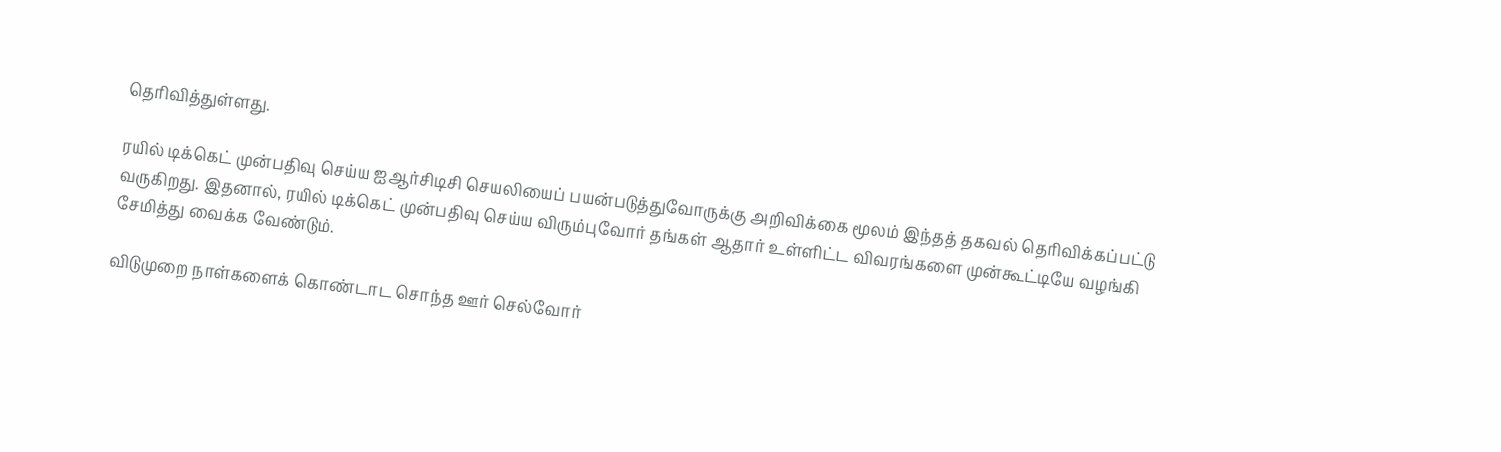தெரிவித்துள்ளது.

ரயில் டிக்கெட் முன்பதிவு செய்ய ஐஆர்சிடிசி செயலியைப் பயன்படுத்துவோருக்கு அறிவிக்கை மூலம் இந்தத் தகவல் தெரிவிக்கப்பட்டு வருகிறது. இதனால், ரயில் டிக்கெட் முன்பதிவு செய்ய விரும்புவோர் தங்கள் ஆதார் உள்ளிட்ட விவரங்களை முன்கூட்டியே வழங்கி சேமித்து வைக்க வேண்டும்.

விடுமுறை நாள்களைக் கொண்டாட சொந்த ஊர் செல்வோர்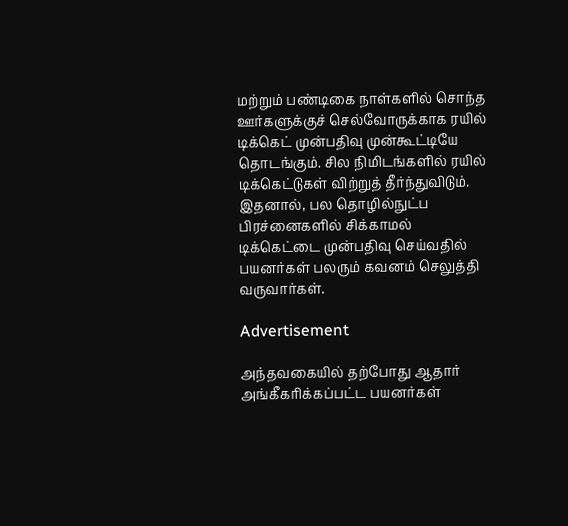மற்றும் பண்டிகை நாள்களில் சொந்த ஊர்களுக்குச் செல்வோருக்காக ரயில் டிக்கெட் முன்பதிவு முன்கூட்டியே தொடங்கும். சில நிமிடங்களில் ரயில் டிக்கெட்டுகள் விற்றுத் தீர்ந்துவிடும். இதனால், பல தொழில்நுட்ப பிரச்னைகளில் சிக்காமல் டிக்கெட்டை முன்பதிவு செய்வதில் பயனர்கள் பலரும் கவனம் செலுத்தி வருவார்கள்.

Advertisement

அந்தவகையில் தற்போது ஆதார் அங்கீகரிக்கப்பட்ட பயனர்கள்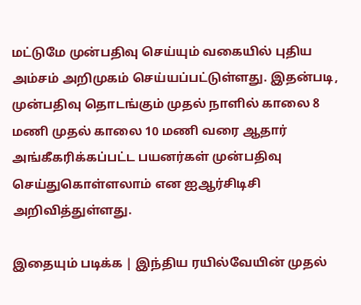மட்டுமே முன்பதிவு செய்யும் வகையில் புதிய அம்சம் அறிமுகம் செய்யப்பட்டுள்ளது. இதன்படி, முன்பதிவு தொடங்கும் முதல் நாளில் காலை 8 மணி முதல் காலை 10 மணி வரை ஆதார் அங்கீகரிக்கப்பட்ட பயனர்கள் முன்பதிவு செய்துகொள்ளலாம் என ஐஆர்சிடிசி அறிவித்துள்ளது.

இதையும் படிக்க | இந்திய ரயில்வேயின் முதல்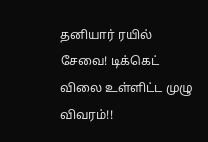தனியார் ரயில் சேவை! டிக்கெட் விலை உள்ளிட்ட முழு விவரம்!!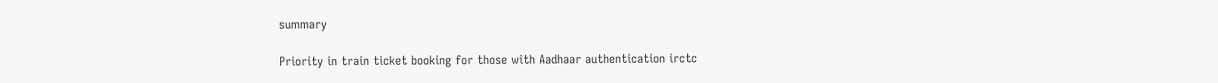summary

Priority in train ticket booking for those with Aadhaar authentication irctc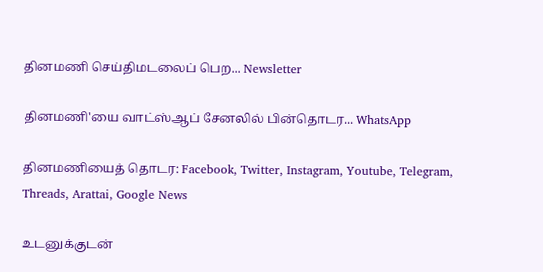தினமணி செய்திமடலைப் பெற... Newsletter

தினமணி'யை வாட்ஸ்ஆப் சேனலில் பின்தொடர... WhatsApp

தினமணியைத் தொடர: Facebook, Twitter, Instagram, Youtube, Telegram, Threads, Arattai, Google News

உடனுக்குடன்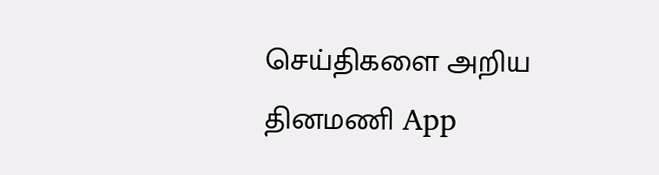செய்திகளை அறிய தினமணி App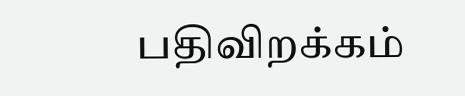பதிவிறக்கம்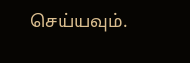செய்யவும்.